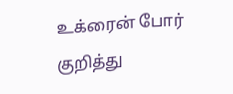உக்ரைன் போர் குறித்து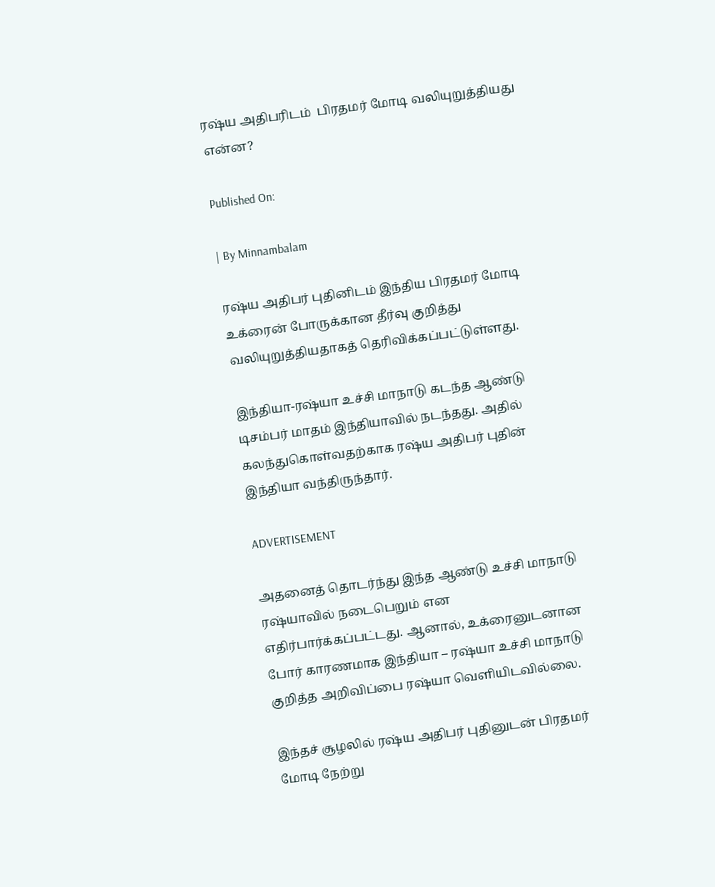ரஷ்ய அதிபரிடம்  பிரதமர் மோடி வலியுறுத்தியது என்ன?

Published On:

| By Minnambalam

ரஷ்ய அதிபர் புதினிடம் இந்திய பிரதமர் மோடி உக்ரைன் போருக்கான தீர்வு குறித்து வலியுறுத்தியதாகத் தெரிவிக்கப்பட்டுள்ளது.

இந்தியா-ரஷ்யா உச்சி மாநாடு கடந்த ஆண்டு டிசம்பர் மாதம் இந்தியாவில் நடந்தது. அதில் கலந்துகொள்வதற்காக ரஷ்ய அதிபர் புதின் இந்தியா வந்திருந்தார்.

ADVERTISEMENT

அதனைத் தொடர்ந்து இந்த ஆண்டு உச்சி மாநாடு ரஷ்யாவில் நடைபெறும் என எதிர்பார்க்கப்பட்டது. ஆனால், உக்ரைனுடனான போர் காரணமாக இந்தியா – ரஷ்யா உச்சி மாநாடு குறித்த அறிவிப்பை ரஷ்யா வெளியிடவில்லை.

இந்தச் சூழலில் ரஷ்ய அதிபர் புதினுடன் பிரதமர் மோடி நேற்று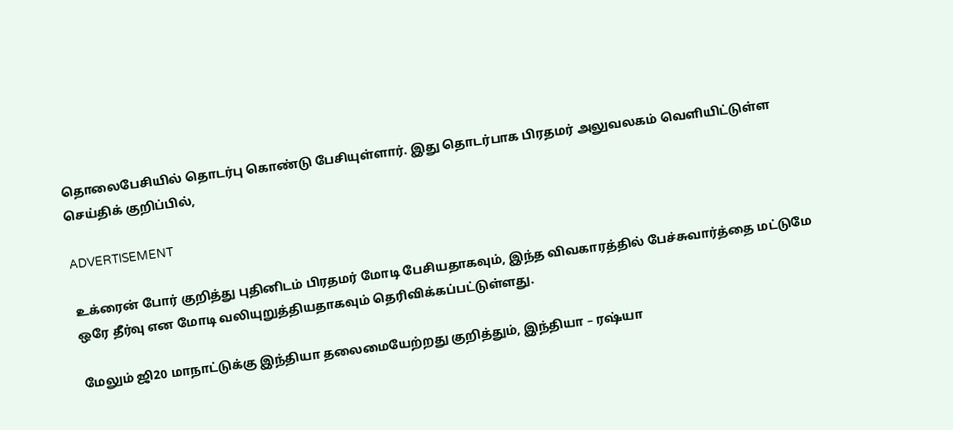தொலைபேசியில் தொடர்பு கொண்டு பேசியுள்ளார். இது தொடர்பாக பிரதமர் அலுவலகம் வெளியிட்டுள்ள செய்திக் குறிப்பில்,

ADVERTISEMENT

உக்ரைன் போர் குறித்து புதினிடம் பிரதமர் மோடி பேசியதாகவும், இந்த விவகாரத்தில் பேச்சுவார்த்தை மட்டுமே ஒரே தீர்வு என மோடி வலியுறுத்தியதாகவும் தெரிவிக்கப்பட்டுள்ளது.

மேலும் ஜி20 மாநாட்டுக்கு இந்தியா தலைமையேற்றது குறித்தும், இந்தியா – ரஷ்யா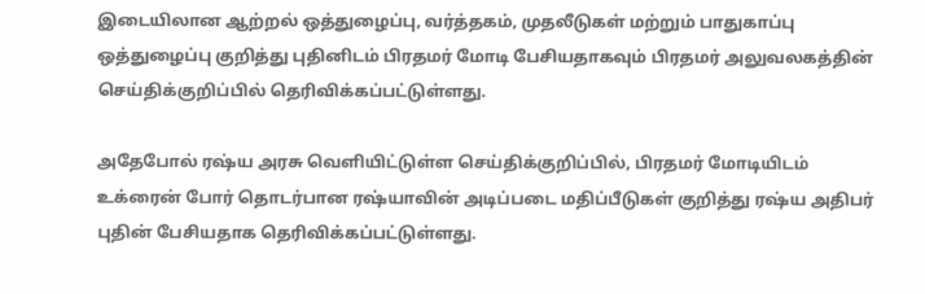இடையிலான ஆற்றல் ஒத்துழைப்பு, வர்த்தகம், முதலீடுகள் மற்றும் பாதுகாப்பு ஒத்துழைப்பு குறித்து புதினிடம் பிரதமர் மோடி பேசியதாகவும் பிரதமர் அலுவலகத்தின் செய்திக்குறிப்பில் தெரிவிக்கப்பட்டுள்ளது.

அதேபோல் ரஷ்ய அரசு வெளியிட்டுள்ள செய்திக்குறிப்பில், பிரதமர் மோடியிடம் உக்ரைன் போர் தொடர்பான ரஷ்யாவின் அடிப்படை மதிப்பீடுகள் குறித்து ரஷ்ய அதிபர் புதின் பேசியதாக தெரிவிக்கப்பட்டுள்ளது.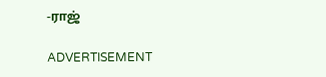-ராஜ்

ADVERTISEMENT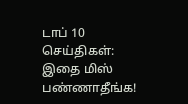டாப் 10 செய்திகள்: இதை மிஸ் பண்ணாதீங்க!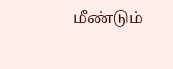மீண்டும்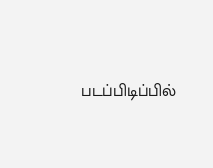படப்பிடிப்பில்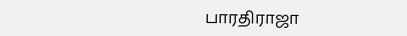பாரதிராஜா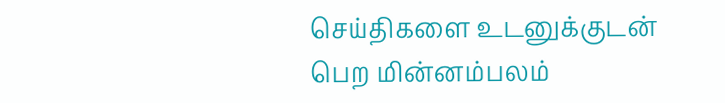செய்திகளை உடனுக்குடன் பெற மின்னம்பலம்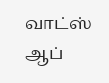வாட்ஸ் ஆப்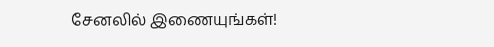சேனலில் இணையுங்கள்!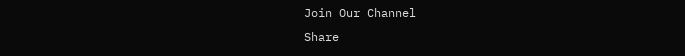Join Our Channel
Share